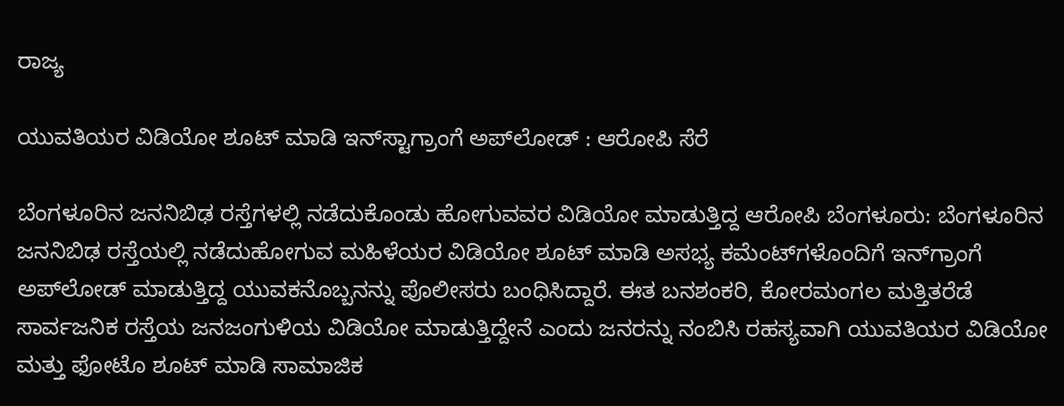ರಾಜ್ಯ

ಯುವತಿಯರ ವಿಡಿಯೋ ಶೂಟ್‌ ಮಾಡಿ ಇನ್‌ಸ್ಟಾಗ್ರಾಂಗೆ ಅಪ್‌ಲೋಡ್‌ : ಆರೋಪಿ ಸೆರೆ

ಬೆಂಗಳೂರಿನ ಜನನಿಬಿಢ ರಸ್ತೆಗಳಲ್ಲಿ ನಡೆದುಕೊಂಡು ಹೋಗುವವರ ವಿಡಿಯೋ ಮಾಡುತ್ತಿದ್ದ ಆರೋಪಿ ಬೆಂಗಳೂರು: ಬೆಂಗಳೂರಿನ ಜನನಿಬಿಢ ರಸ್ತೆಯಲ್ಲಿ ನಡೆದುಹೋಗುವ ಮಹಿಳೆಯರ ವಿಡಿಯೋ ಶೂಟ್‌ ಮಾಡಿ ಅಸಭ್ಯ ಕಮೆಂಟ್‌ಗಳೊಂದಿಗೆ ಇನ್‌ಗ್ರಾಂಗೆ ಅಪ್‌ಲೋಡ್‌ ಮಾಡುತ್ತಿದ್ದ ಯುವಕನೊಬ್ಬನನ್ನು ಪೊಲೀಸರು ಬಂಧಿಸಿದ್ದಾರೆ. ಈತ ಬನಶಂಕರಿ, ಕೋರಮಂಗಲ ಮತ್ತಿತರೆಡೆ ಸಾರ್ವಜನಿಕ ರಸ್ತೆಯ ಜನಜಂಗುಳಿಯ ವಿಡಿಯೋ ಮಾಡುತ್ತಿದ್ದೇನೆ ಎಂದು ಜನರನ್ನು ನಂಬಿಸಿ ರಹಸ್ಯವಾಗಿ ಯುವತಿಯರ ವಿಡಿಯೋ ಮತ್ತು ಫೋಟೊ ಶೂಟ್‌ ಮಾಡಿ ಸಾಮಾಜಿಕ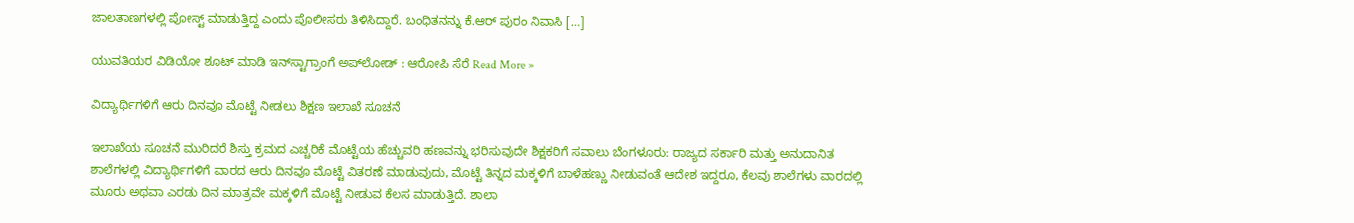ಜಾಲತಾಣಗಳಲ್ಲಿ ಪೋಸ್ಟ್ ಮಾಡುತ್ತಿದ್ದ ಎಂದು ಪೊಲೀಸರು ತಿಳಿಸಿದ್ದಾರೆ. ಬಂಧಿತನನ್ನು ಕೆ.ಆರ್ ಪುರಂ ನಿವಾಸಿ […]

ಯುವತಿಯರ ವಿಡಿಯೋ ಶೂಟ್‌ ಮಾಡಿ ಇನ್‌ಸ್ಟಾಗ್ರಾಂಗೆ ಅಪ್‌ಲೋಡ್‌ : ಆರೋಪಿ ಸೆರೆ Read More »

ವಿದ್ಯಾರ್ಥಿಗಳಿಗೆ ಆರು ದಿನವೂ ಮೊಟ್ಟೆ ನೀಡಲು ಶಿಕ್ಷಣ ಇಲಾಖೆ ಸೂಚನೆ

ಇಲಾಖೆಯ ಸೂಚನೆ ಮುರಿದರೆ ಶಿಸ್ತು ಕ್ರಮದ ಎಚ್ಚರಿಕೆ ಮೊಟ್ಟೆಯ ಹೆಚ್ಚುವರಿ ಹಣವನ್ನು ಭರಿಸುವುದೇ ಶಿಕ್ಷಕರಿಗೆ ಸವಾಲು ಬೆಂಗಳೂರು: ರಾಜ್ಯದ ಸರ್ಕಾರಿ ಮತ್ತು ಅನುದಾನಿತ ಶಾಲೆಗಳಲ್ಲಿ ವಿದ್ಯಾರ್ಥಿಗಳಿಗೆ ವಾರದ ಆರು ದಿನವೂ ಮೊಟ್ಟೆ ವಿತರಣೆ ಮಾಡುವುದು, ಮೊಟ್ಟೆ ತಿನ್ನದ ‌ಮಕ್ಕಳಿಗೆ ಬಾಳೆಹಣ್ಣು ನೀಡುವಂತೆ ಆದೇಶ ಇದ್ದರೂ, ಕೆಲವು ಶಾಲೆಗಳು ವಾರದಲ್ಲಿ ಮೂರು ಅಥವಾ ಎರಡು ದಿನ ಮಾತ್ರವೇ ಮಕ್ಕಳಿಗೆ ಮೊಟ್ಟೆ ನೀಡುವ ಕೆಲಸ ಮಾಡುತ್ತಿದೆ‌. ಶಾಲಾ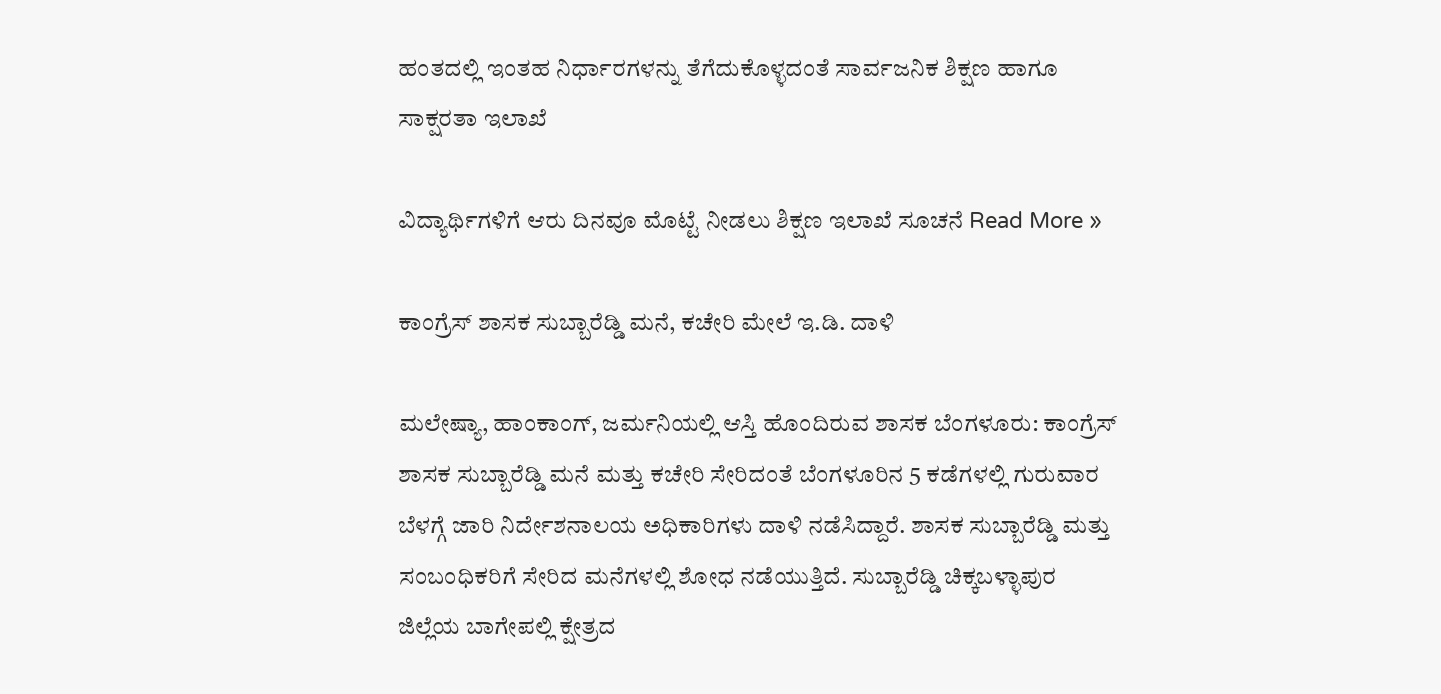ಹಂತದಲ್ಲಿ ಇಂತಹ ನಿರ್ಧಾರಗಳನ್ನು ತೆಗೆದುಕೊಳ್ಳದಂತೆ ಸಾರ್ವಜನಿಕ ಶಿಕ್ಷಣ ಹಾಗೂ ಸಾಕ್ಷರತಾ ಇಲಾಖೆ

ವಿದ್ಯಾರ್ಥಿಗಳಿಗೆ ಆರು ದಿನವೂ ಮೊಟ್ಟೆ ನೀಡಲು ಶಿಕ್ಷಣ ಇಲಾಖೆ ಸೂಚನೆ Read More »

ಕಾಂಗ್ರೆಸ್‌ ಶಾಸಕ ಸುಬ್ಬಾರೆಡ್ಡಿ ಮನೆ, ಕಚೇರಿ ಮೇಲೆ ಇ.ಡಿ. ದಾಳಿ

ಮಲೇಷ್ಯಾ, ಹಾಂಕಾಂಗ್, ಜರ್ಮನಿಯಲ್ಲಿ ಆಸ್ತಿ ಹೊಂದಿರುವ ಶಾಸಕ ಬೆಂಗಳೂರು: ಕಾಂಗ್ರೆಸ್ ಶಾಸಕ ಸುಬ್ಬಾರೆಡ್ಡಿ ಮನೆ ಮತ್ತು ಕಚೇರಿ ಸೇರಿದಂತೆ ಬೆಂಗಳೂರಿನ 5 ಕಡೆಗಳಲ್ಲಿ ಗುರುವಾರ ಬೆಳಗ್ಗೆ ಜಾರಿ ನಿರ್ದೇಶನಾಲಯ ಅಧಿಕಾರಿಗಳು ದಾಳಿ ನಡೆಸಿದ್ದಾರೆ. ಶಾಸಕ ಸುಬ್ಬಾರೆಡ್ಡಿ ಮತ್ತು ಸಂಬಂಧಿಕರಿಗೆ ಸೇರಿದ ಮನೆಗಳಲ್ಲಿ ಶೋಧ ನಡೆಯುತ್ತಿದೆ. ಸುಬ್ಬಾರೆಡ್ಡಿ ಚಿಕ್ಕಬಳ್ಳಾಪುರ ಜಿಲ್ಲೆಯ ಬಾಗೇಪಲ್ಲಿ ಕ್ಷೇತ್ರದ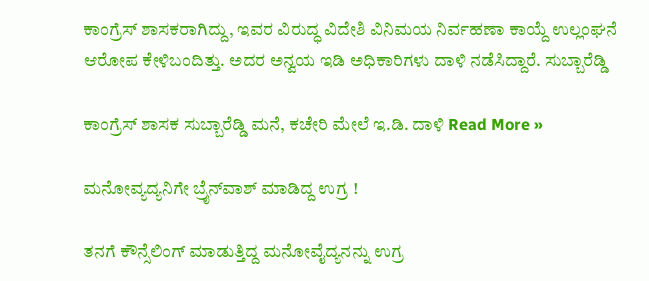ಕಾಂಗ್ರೆಸ್ ಶಾಸಕರಾಗಿದ್ದು, ಇವರ ವಿರುದ್ಧ ವಿದೇಶಿ ವಿನಿಮಯ ನಿರ್ವಹಣಾ ಕಾಯ್ದೆ ಉಲ್ಲಂಘನೆ ಆರೋಪ ಕೇಳಿಬಂದಿತ್ತು. ಅದರ ಅನ್ವಯ ಇಡಿ ಅಧಿಕಾರಿಗಳು ದಾಳಿ ನಡೆಸಿದ್ದಾರೆ. ಸುಬ್ಬಾರೆಡ್ಡಿ

ಕಾಂಗ್ರೆಸ್‌ ಶಾಸಕ ಸುಬ್ಬಾರೆಡ್ಡಿ ಮನೆ, ಕಚೇರಿ ಮೇಲೆ ಇ.ಡಿ. ದಾಳಿ Read More »

ಮನೋವ್ಯದ್ಯನಿಗೇ ಬ್ರೈನ್‌ವಾಶ್‌ ಮಾಡಿದ್ದ ಉಗ್ರ !

ತನಗೆ ಕೌನ್ಸೆಲಿಂಗ್‌ ಮಾಡುತ್ತಿದ್ದ ಮನೋವೈದ್ಯನನ್ನು ಉಗ್ರ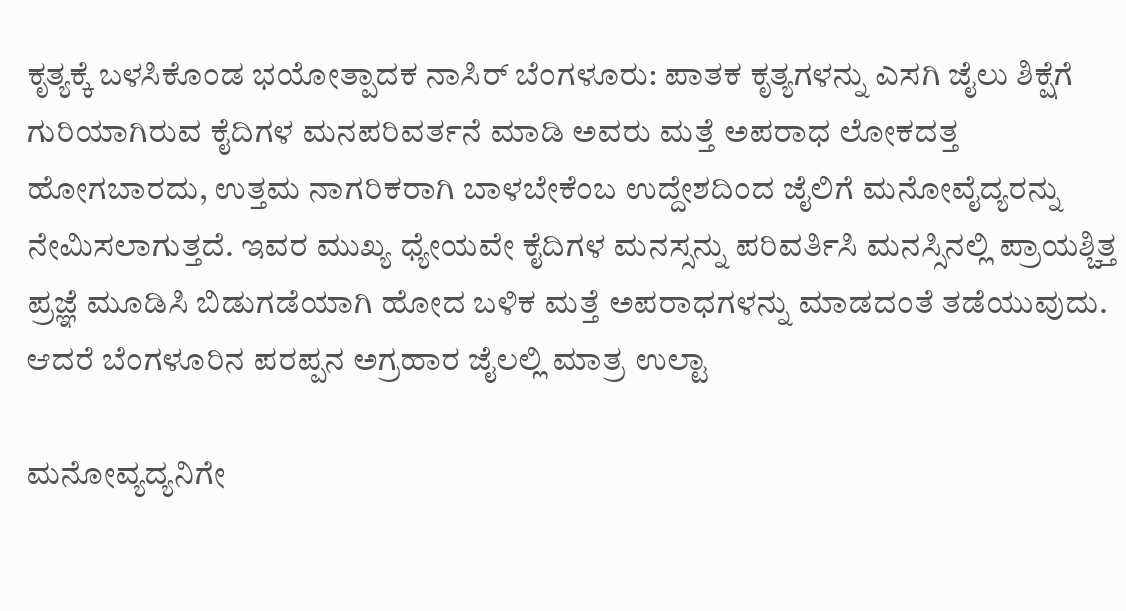ಕೃತ್ಯಕ್ಕೆ ಬಳಸಿಕೊಂಡ ಭಯೋತ್ಪಾದಕ ನಾಸಿರ್‌ ಬೆಂಗಳೂರು: ಪಾತಕ ಕೃತ್ಯಗಳನ್ನು ಎಸಗಿ ಜೈಲು ಶಿಕ್ಷೆಗೆ ಗುರಿಯಾಗಿರುವ ಕೈದಿಗಳ ಮನಪರಿವರ್ತನೆ ಮಾಡಿ ಅವರು ಮತ್ತೆ ಅಪರಾಧ ಲೋಕದತ್ತ ಹೋಗಬಾರದು, ಉತ್ತಮ ನಾಗರಿಕರಾಗಿ ಬಾಳಬೇಕೆಂಬ ಉದ್ದೇಶದಿಂದ ಜೈಲಿಗೆ ಮನೋವೈದ್ಯರನ್ನು ನೇಮಿಸಲಾಗುತ್ತದೆ. ಇವರ ಮುಖ್ಯ ಧ್ಯೇಯವೇ ಕೈದಿಗಳ ಮನಸ್ಸನ್ನು ಪರಿವರ್ತಿಸಿ ಮನಸ್ಸಿನಲ್ಲಿ ಪ್ರಾಯಶ್ಚಿತ್ತ ಪ್ರಜ್ಞೆ ಮೂಡಿಸಿ ಬಿಡುಗಡೆಯಾಗಿ ಹೋದ ಬಳಿಕ ಮತ್ತೆ ಅಪರಾಧಗಳನ್ನು ಮಾಡದಂತೆ ತಡೆಯುವುದು. ಆದರೆ ಬೆಂಗಳೂರಿನ ಪರಪ್ಪನ ಅಗ್ರಹಾರ ಜೈಲಲ್ಲಿ ಮಾತ್ರ ಉಲ್ಟಾ

ಮನೋವ್ಯದ್ಯನಿಗೇ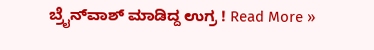ಬ್ರೈನ್‌ವಾಶ್‌ ಮಾಡಿದ್ದ ಉಗ್ರ ! Read More »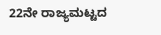22ನೇ ರಾಜ್ಯಮಟ್ಟದ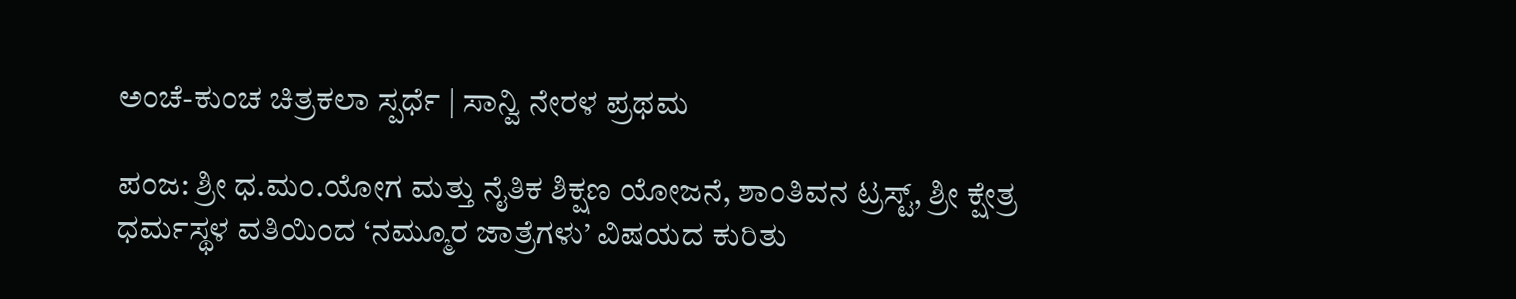ಅಂಚೆ-ಕುಂಚ ಚಿತ್ರಕಲಾ ಸ್ಪರ್ಧೆ | ಸಾನ್ವಿ ನೇರಳ ಪ್ರಥಮ

ಪಂಜ: ಶ್ರೀ ಧ.ಮಂ.ಯೋಗ ಮತ್ತು ನೈತಿಕ ಶಿಕ್ಷಣ ಯೋಜನೆ, ಶಾಂತಿವನ ಟ್ರಸ್ಟ್, ಶ್ರೀ ಕ್ಷೇತ್ರ ಧರ್ಮಸ್ಥಳ ವತಿಯಿಂದ ‘ನಮ್ಮೂರ ಜಾತ್ರೆಗಳು’ ವಿಷಯದ ಕುರಿತು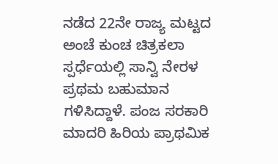ನಡೆದ 22ನೇ ರಾಜ್ಯ ಮಟ್ಟದ ಅಂಚೆ ಕುಂಚ ಚಿತ್ರಕಲಾ ಸ್ಪರ್ಧೆಯಲ್ಲಿ ಸಾನ್ವಿ ನೇರಳ ಪ್ರಥಮ ಬಹುಮಾನ ಗಳಿಸಿದ್ದಾಳೆ. ಪಂಜ ಸರಕಾರಿ ಮಾದರಿ ಹಿರಿಯ ಪ್ರಾಥಮಿಕ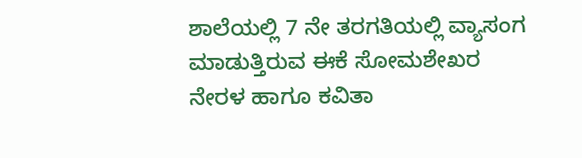ಶಾಲೆಯಲ್ಲಿ 7 ನೇ ತರಗತಿಯಲ್ಲಿ ವ್ಯಾಸಂಗ ಮಾಡುತ್ತಿರುವ ಈಕೆ ಸೋಮಶೇಖರ ನೇರಳ ಹಾಗೂ ಕವಿತಾ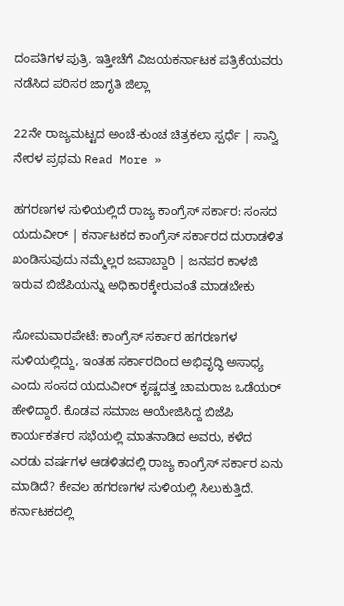ದಂಪತಿಗಳ ಪುತ್ರಿ. ಇತ್ತೀಚೆಗೆ ವಿಜಯಕರ್ನಾಟಕ ಪತ್ರಿಕೆಯವರು ನಡೆಸಿದ ಪರಿಸರ ಜಾಗೃತಿ ಜಿಲ್ಲಾ

22ನೇ ರಾಜ್ಯಮಟ್ಟದ ಅಂಚೆ-ಕುಂಚ ಚಿತ್ರಕಲಾ ಸ್ಪರ್ಧೆ | ಸಾನ್ವಿ ನೇರಳ ಪ್ರಥಮ Read More »

ಹಗರಣಗಳ ಸುಳಿಯಲ್ಲಿದೆ ‌ರಾಜ್ಯ ಕಾಂಗ್ರೆಸ್ ಸರ್ಕಾರ: ಸಂಸದ ಯದುವೀರ್ | ಕರ್ನಾಟಕದ ಕಾಂಗ್ರೆಸ್ ಸರ್ಕಾರದ ದುರಾಡಳಿತ ಖಂಡಿಸುವುದು ನಮ್ಮೆಲ್ಲರ ಜವಾಬ್ದಾರಿ | ಜನಪರ ಕಾಳಜಿ ಇರುವ ಬಿಜೆಪಿಯನ್ನು ಅಧಿಕಾರಕ್ಕೇರುವಂತೆ ಮಾಡಬೇಕು

ಸೋಮವಾರಪೇಟೆ: ಕಾಂಗ್ರೆಸ್‌ ಸರ್ಕಾರ ಹಗರಣಗಳ ಸುಳಿಯಲ್ಲಿದ್ದು, ಇಂತಹ ಸರ್ಕಾರದಿಂದ ಅಭಿವೃದ್ಧಿ ಅಸಾಧ್ಯ ಎಂದು ಸಂಸದ ಯದುವೀರ್ ಕೃಷ್ಣದತ್ತ ಚಾಮರಾಜ ಒಡೆಯರ್ ಹೇಳಿದ್ದಾರೆ. ಕೊಡವ‌ ಸಮಾಜ ಆಯೇಜಿಸಿದ್ದ ಬಿಜೆಪಿ ಕಾರ್ಯಕರ್ತರ ಸಭೆಯಲ್ಲಿ ಮಾತನಾಡಿದ ಅವರು, ಕಳೆದ ಎರಡು ವರ್ಷಗಳ ಆಡಳಿತದಲ್ಲಿ ರಾಜ್ಯ ಕಾಂಗ್ರೆಸ್ ಸರ್ಕಾರ ಏನು ಮಾಡಿದೆ? ಕೇವಲ ಹಗರಣಗಳ ಸುಳಿಯಲ್ಲಿ ಸಿಲುಕುತ್ತಿದೆ. ಕರ್ನಾಟಕದಲ್ಲಿ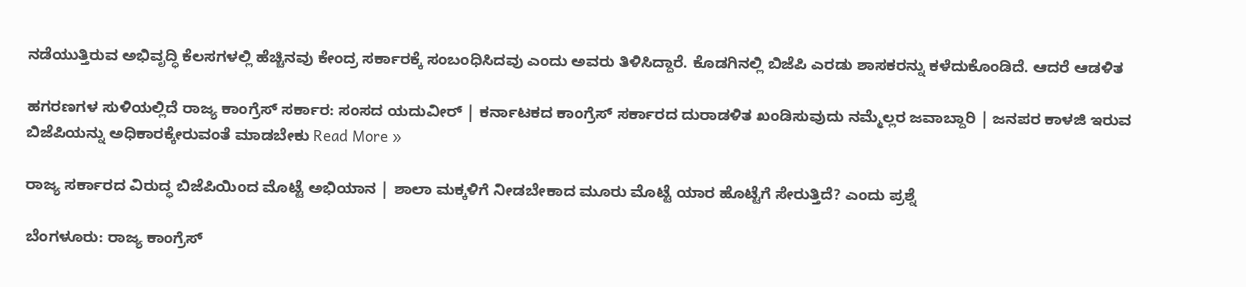ನಡೆಯುತ್ತಿರುವ ಅಭಿವೃದ್ಧಿ ಕೆಲಸಗಳಲ್ಲಿ ಹೆಚ್ಚಿನವು ಕೇಂದ್ರ ಸರ್ಕಾರಕ್ಕೆ ಸಂಬಂಧಿಸಿದವು ಎಂದು ಅವರು ತಿಳಿಸಿದ್ದಾರೆ. ಕೊಡಗಿನಲ್ಲಿ ಬಿಜೆಪಿ ಎರಡು ಶಾಸಕರನ್ನು ಕಳೆದುಕೊಂಡಿದೆ. ಆದರೆ ಆಡಳಿತ

ಹಗರಣಗಳ ಸುಳಿಯಲ್ಲಿದೆ ‌ರಾಜ್ಯ ಕಾಂಗ್ರೆಸ್ ಸರ್ಕಾರ: ಸಂಸದ ಯದುವೀರ್ | ಕರ್ನಾಟಕದ ಕಾಂಗ್ರೆಸ್ ಸರ್ಕಾರದ ದುರಾಡಳಿತ ಖಂಡಿಸುವುದು ನಮ್ಮೆಲ್ಲರ ಜವಾಬ್ದಾರಿ | ಜನಪರ ಕಾಳಜಿ ಇರುವ ಬಿಜೆಪಿಯನ್ನು ಅಧಿಕಾರಕ್ಕೇರುವಂತೆ ಮಾಡಬೇಕು Read More »

ರಾಜ್ಯ ಸರ್ಕಾರದ ವಿರುದ್ಧ ಬಿಜೆಪಿಯಿಂದ ಮೊಟ್ಟೆ ಅಭಿಯಾನ | ಶಾಲಾ ಮಕ್ಕಳಿಗೆ ನೀಡಬೇಕಾದ ಮೂರು ಮೊಟ್ಟೆ ಯಾರ ಹೊಟ್ಟೆಗೆ ಸೇರುತ್ತಿದೆ? ಎಂದು ಪ್ರಶ್ನೆ

ಬೆಂಗಳೂರು: ರಾಜ್ಯ ಕಾಂಗ್ರೆಸ್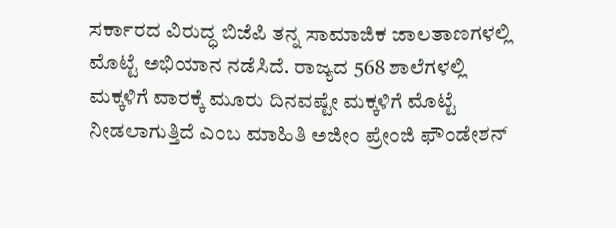ಸರ್ಕಾರದ ವಿರುದ್ಧ ಬಿಜೆಪಿ ತನ್ನ ಸಾಮಾಜಿಕ ಜಾಲತಾಣಗಳಲ್ಲಿ ಮೊಟ್ಟೆ ಅಭಿಯಾನ ನಡೆಸಿದೆ. ರಾಜ್ಯದ 568 ಶಾಲೆಗಳಲ್ಲಿ ಮಕ್ಕಳಿಗೆ ವಾರಕ್ಕೆ ಮೂರು ದಿನವಷ್ಟೇ ಮಕ್ಕಳಿಗೆ ಮೊಟ್ಟೆ ನೀಡಲಾಗುತ್ತಿದೆ ಎಂಬ ಮಾಹಿತಿ ಅಜೀಂ ಪ್ರೇಂಜಿ ಫೌಂಡೇಶನ್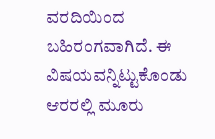ವರದಿಯಿಂದ ಬಹಿರಂಗವಾಗಿದೆ. ಈ ವಿಷಯವನ್ನಿಟ್ಟುಕೊಂಡು ಆರರಲ್ಲಿ ಮೂರು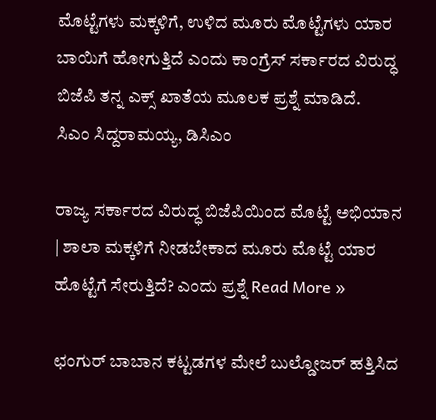ಮೊಟ್ಟೆಗಳು ಮಕ್ಕಳಿಗೆ, ಉಳಿದ ಮೂರು ಮೊಟ್ಟೆಗಳು ಯಾರ ಬಾಯಿಗೆ ಹೋಗುತ್ತಿದೆ ಎಂದು ಕಾಂಗ್ರೆಸ್ ಸರ್ಕಾರದ ವಿರುದ್ಧ ಬಿಜೆಪಿ ತನ್ನ ಎಕ್ಸ್ ಖಾತೆಯ ಮೂಲಕ ಪ್ರಶ್ನೆ ಮಾಡಿದೆ. ಸಿಎಂ ‌ಸಿದ್ದರಾಮಯ್ಯ, ಡಿಸಿಎಂ

ರಾಜ್ಯ ಸರ್ಕಾರದ ವಿರುದ್ಧ ಬಿಜೆಪಿಯಿಂದ ಮೊಟ್ಟೆ ಅಭಿಯಾನ | ಶಾಲಾ ಮಕ್ಕಳಿಗೆ ನೀಡಬೇಕಾದ ಮೂರು ಮೊಟ್ಟೆ ಯಾರ ಹೊಟ್ಟೆಗೆ ಸೇರುತ್ತಿದೆ? ಎಂದು ಪ್ರಶ್ನೆ Read More »

ಛಂಗುರ್ ಬಾಬಾನ ಕಟ್ಟಡಗಳ ಮೇಲೆ ಬುಲ್ಡೋಜರ್ ಹತ್ತಿಸಿದ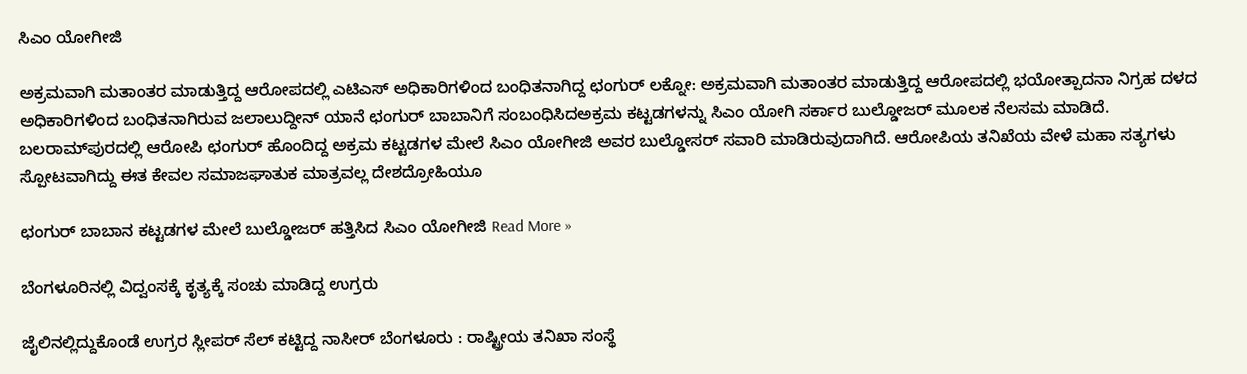ಸಿಎಂ ಯೋಗೀಜಿ

ಅಕ್ರಮವಾಗಿ ಮತಾಂತರ ಮಾಡುತ್ತಿದ್ದ ಆರೋಪದಲ್ಲಿ ಎಟಿಎಸ್ ಅಧಿಕಾರಿಗಳಿಂದ ಬಂಧಿತನಾಗಿದ್ದ ಛಂಗುರ್ ಲಕ್ನೋ: ಅಕ್ರಮವಾಗಿ ಮತಾಂತರ ಮಾಡುತ್ತಿದ್ದ ಆರೋಪದಲ್ಲಿ ಭಯೋತ್ಪಾದನಾ ನಿಗ್ರಹ ದಳದ ಅಧಿಕಾರಿಗಳಿಂದ ಬಂಧಿತನಾಗಿರುವ ಜಲಾಲುದ್ದೀನ್ ಯಾನೆ ಛಂಗುರ್ ಬಾಬಾನಿಗೆ ‌ಸಂಬಂಧಿಸಿದಅಕ್ರಮ ಕಟ್ಟಡಗಳನ್ನು ಸಿಎಂ ಯೋಗಿ ಸರ್ಕಾರ ಬುಲ್ಡೋಜರ್ ಮೂಲಕ ನೆಲಸಮ ಮಾಡಿದೆ. ಬಲರಾಮ್‌ಪುರದಲ್ಲಿ ಆರೋಪಿ ಛಂಗುರ್ ಹೊಂದಿದ್ದ ಅಕ್ರಮ ಕಟ್ಟಡಗಳ ಮೇಲೆ ಸಿಎಂ ಯೋಗೀಜಿ ಅವರ ಬುಲ್ಡೋಸರ್ ‌ಸವಾರಿ ಮಾಡಿರುವುದಾಗಿದೆ. ಆರೋಪಿಯ ತನಿಖೆಯ ವೇಳೆ ಮಹಾ ಸತ್ಯಗಳು ಸ್ಪೋಟವಾಗಿದ್ದು ಈತ ಕೇವಲ ಸಮಾಜಘಾತುಕ ಮಾತ್ರವಲ್ಲ ದೇಶದ್ರೋಹಿಯೂ

ಛಂಗುರ್ ಬಾಬಾನ ಕಟ್ಟಡಗಳ ಮೇಲೆ ಬುಲ್ಡೋಜರ್ ಹತ್ತಿಸಿದ ಸಿಎಂ ಯೋಗೀಜಿ Read More »

ಬೆಂಗಳೂರಿನಲ್ಲಿ ವಿದ್ವಂಸಕ್ಕೆ ಕೃತ್ಯಕ್ಕೆ ಸಂಚು ಮಾಡಿದ್ದ ಉಗ್ರರು

ಜೈಲಿನಲ್ಲಿದ್ದುಕೊಂಡೆ ಉಗ್ರರ ಸ್ಲೀಪರ್‌ ಸೆಲ್‌ ಕಟ್ಟಿದ್ದ ನಾಸೀರ್‌ ಬೆಂಗಳೂರು : ರಾಷ್ಟ್ರೀಯ ತನಿಖಾ ಸಂಸ್ಥೆ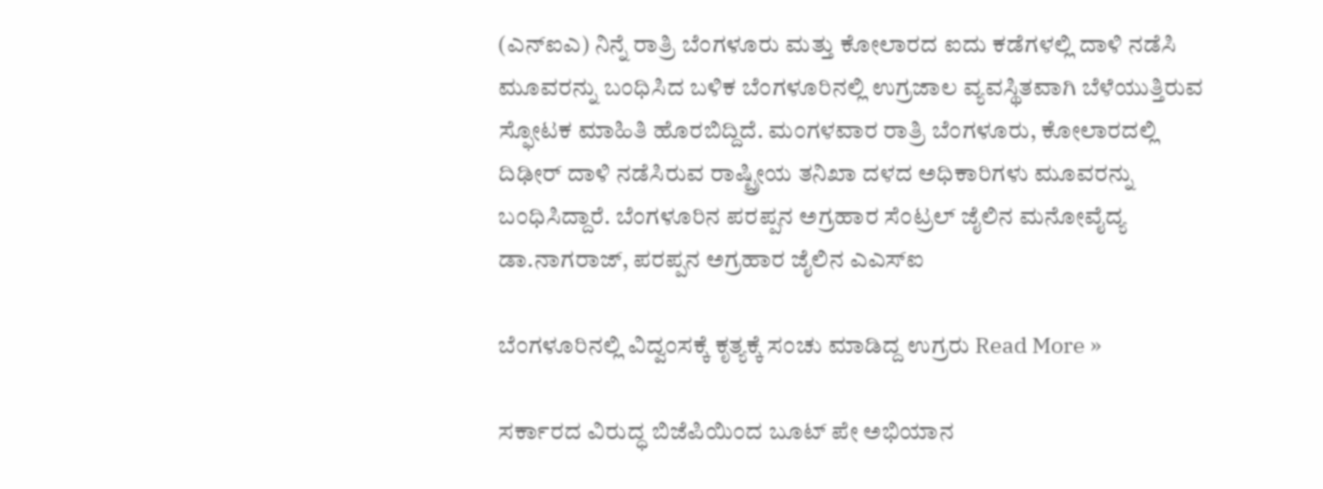(ಎನ್‌ಐಎ) ನಿನ್ನೆ ರಾತ್ರಿ ಬೆಂಗಳೂರು ಮತ್ತು ಕೋಲಾರದ ಐದು ಕಡೆಗಳಲ್ಲಿ ದಾಳಿ ನಡೆಸಿ ಮೂವರನ್ನು ಬಂಧಿಸಿದ ಬಳಿಕ ಬೆಂಗಳೂರಿನಲ್ಲಿ ಉಗ್ರಜಾಲ ವ್ಯವಸ್ಥಿತವಾಗಿ ಬೆಳೆಯುತ್ತಿರುವ ಸ್ಫೋಟಕ ಮಾಹಿತಿ ಹೊರಬಿದ್ದಿದೆ. ಮಂಗಳವಾರ ರಾತ್ರಿ ಬೆಂಗಳೂರು, ಕೋಲಾರದಲ್ಲಿ ದಿಢೀರ್ ದಾಳಿ ನಡೆಸಿರುವ ರಾಷ್ಟ್ರೀಯ ತನಿಖಾ ದಳದ ಅಧಿಕಾರಿಗಳು ಮೂವರನ್ನು ಬಂಧಿಸಿದ್ದಾರೆ. ಬೆಂಗಳೂರಿನ ಪರಪ್ಪನ ಅಗ್ರಹಾರ ಸೆಂಟ್ರಲ್ ಜೈಲಿನ ಮನೋವೈದ್ಯ ಡಾ.ನಾಗರಾಜ್, ಪರಪ್ಪನ ಅಗ್ರಹಾರ ಜೈಲಿನ ಎಎಸ್ಐ

ಬೆಂಗಳೂರಿನಲ್ಲಿ ವಿದ್ವಂಸಕ್ಕೆ ಕೃತ್ಯಕ್ಕೆ ಸಂಚು ಮಾಡಿದ್ದ ಉಗ್ರರು Read More »

ಸರ್ಕಾರದ ವಿರುದ್ಧ ಬಿಜೆಪಿಯಿಂದ ಬೂಟ್‌ ಪೇ ಅಭಿಯಾನ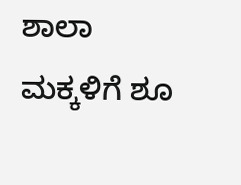ಶಾಲಾ ಮಕ್ಕಳಿಗೆ ಶೂ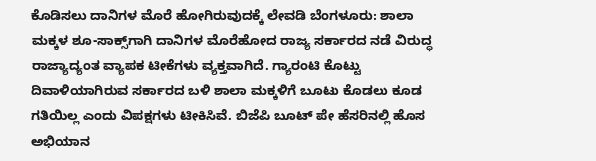ಕೊಡಿಸಲು ದಾನಿಗಳ ಮೊರೆ ಹೋಗಿರುವುದಕ್ಕೆ ಲೇವಡಿ ಬೆಂಗಳೂರು: ಶಾಲಾ ಮಕ್ಕಳ ಶೂ-ಸಾಕ್ಸ್‌ಗಾಗಿ ದಾನಿಗಳ ಮೊರೆಹೋದ ರಾಜ್ಯ ಸರ್ಕಾರದ ನಡೆ ವಿರುದ್ಧ ರಾಜ್ಯಾದ್ಯಂತ ವ್ಯಾಪಕ ಟೀಕೆಗಳು ವ್ಯಕ್ತವಾಗಿದೆ. ಗ್ಯಾರಂಟಿ ಕೊಟ್ಟು ದಿವಾಳಿಯಾಗಿರುವ ಸರ್ಕಾರದ ಬಳಿ ಶಾಲಾ ಮಕ್ಕಳಿಗೆ ಬೂಟು ಕೊಡಲು ಕೂಡ ಗತಿಯಿಲ್ಲ ಎಂದು ವಿಪಕ್ಷಗಳು ಟೀಕಿಸಿವೆ. ಬಿಜೆಪಿ ಬೂಟ್‌ ಪೇ ಹೆಸರಿನಲ್ಲಿ ಹೊಸ ಅಭಿಯಾನ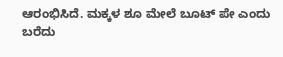ಆರಂಭಿಸಿದೆ. ಮಕ್ಕಳ ಶೂ ಮೇಲೆ ಬೂಟ್ ಪೇ ಎಂದು ಬರೆದು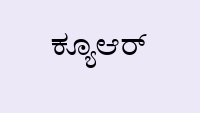ಕ್ಯೂಆರ್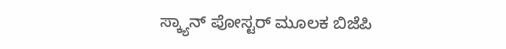ಸ್ಕ್ಯಾನ್‌ ಪೋಸ್ಟರ್ ಮೂಲಕ ಬಿಜೆಪಿ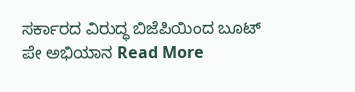ಸರ್ಕಾರದ ವಿರುದ್ಧ ಬಿಜೆಪಿಯಿಂದ ಬೂಟ್‌ ಪೇ ಅಭಿಯಾನ Read More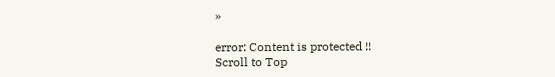»

error: Content is protected !!
Scroll to Top